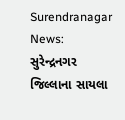Surendranagar News: સુરેન્દ્રનગર જિલ્લાના સાયલા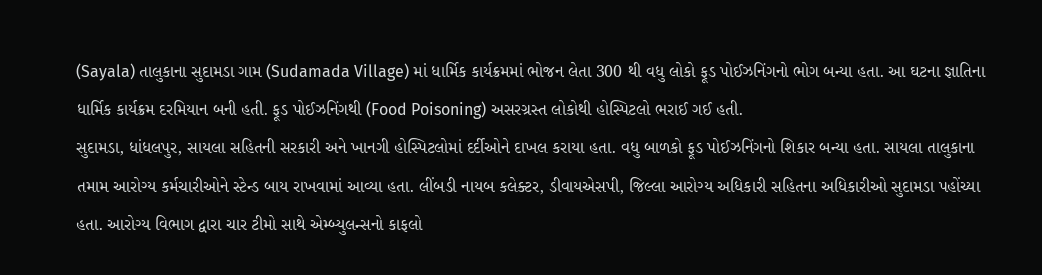(Sayala) તાલુકાના સુદામડા ગામ (Sudamada Village) માં ધાર્મિક કાર્યક્રમમાં ભોજન લેતા 300 થી વધુ લોકો ફૂડ પોઈઝનિંગનો ભોગ બન્યા હતા. આ ઘટના જ્ઞાતિના ધાર્મિક કાર્યક્રમ દરમિયાન બની હતી. ફૂડ પોઈઝનિંગથી (Food Poisoning) અસરગ્રસ્ત લોકોથી હોસ્પિટલો ભરાઈ ગઈ હતી.
સુદામડા, ધાંધલપુર, સાયલા સહિતની સરકારી અને ખાનગી હોસ્પિટલોમાં દર્દીઓને દાખલ કરાયા હતા. વધુ બાળકો ફૂડ પોઈઝનિંગનો શિકાર બન્યા હતા. સાયલા તાલુકાના તમામ આરોગ્ય કર્મચારીઓને સ્ટેન્ડ બાય રાખવામાં આવ્યા હતા. લીંબડી નાયબ કલેક્ટર, ડીવાયએસપી, જિલ્લા આરોગ્ય અધિકારી સહિતના અધિકારીઓ સુદામડા પહોંચ્યા હતા. આરોગ્ય વિભાગ દ્વારા ચાર ટીમો સાથે એમ્બ્યુલન્સનો કાફલો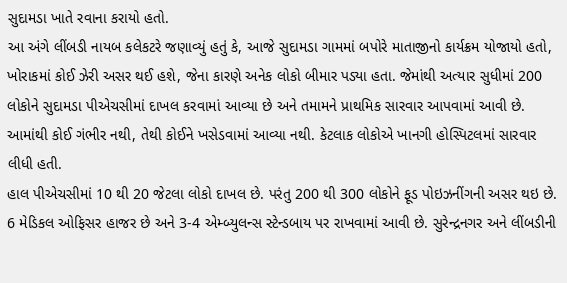સુદામડા ખાતે રવાના કરાયો હતો.
આ અંગે લીંબડી નાયબ કલેકટરે જણાવ્યું હતું કે, આજે સુદામડા ગામમાં બપોરે માતાજીનો કાર્યક્રમ યોજાયો હતો, ખોરાકમાં કોઈ ઝેરી અસર થઈ હશે, જેના કારણે અનેક લોકો બીમાર પડ્યા હતા. જેમાંથી અત્યાર સુધીમાં 200 લોકોને સુદામડા પીએચસીમાં દાખલ કરવામાં આવ્યા છે અને તમામને પ્રાથમિક સારવાર આપવામાં આવી છે. આમાંથી કોઈ ગંભીર નથી, તેથી કોઈને ખસેડવામાં આવ્યા નથી. કેટલાક લોકોએ ખાનગી હોસ્પિટલમાં સારવાર લીધી હતી.
હાલ પીએચસીમાં 10 થી 20 જેટલા લોકો દાખલ છે. પરંતુ 200 થી 300 લોકોને ફૂડ પોઇઝનીંગની અસર થઇ છે. 6 મેડિકલ ઓફિસર હાજર છે અને 3-4 એમ્બ્યુલન્સ સ્ટેન્ડબાય પર રાખવામાં આવી છે. સુરેન્દ્રનગર અને લીંબડીની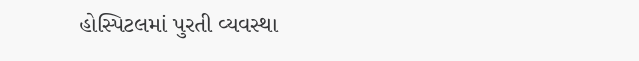હોસ્પિટલમાં પુરતી વ્યવસ્થા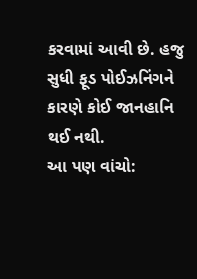કરવામાં આવી છે. હજુ સુધી ફૂડ પોઈઝનિંગને કારણે કોઈ જાનહાનિ થઈ નથી.
આ પણ વાંચો: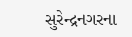સુરેન્દ્રનગરના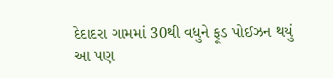દેદાદરા ગામમાં 30થી વધુને ફૂડ પોઈઝન થયું
આ પણ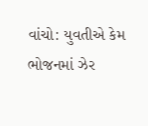વાંચો: યુવતીએ કેમ ભોજનમાં ઝેર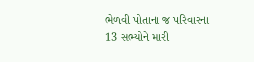ભેળવી પોતાના જ પરિવારના 13 સભ્યોને મારી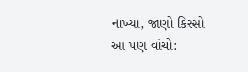નાખ્યા, જાણો કિસ્સો
આ પણ વાંચો: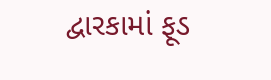દ્વારકામાં ફૂડ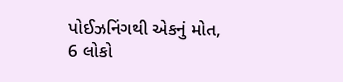પોઈઝનિંગથી એકનું મોત, 6 લોકો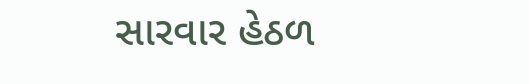સારવાર હેઠળ